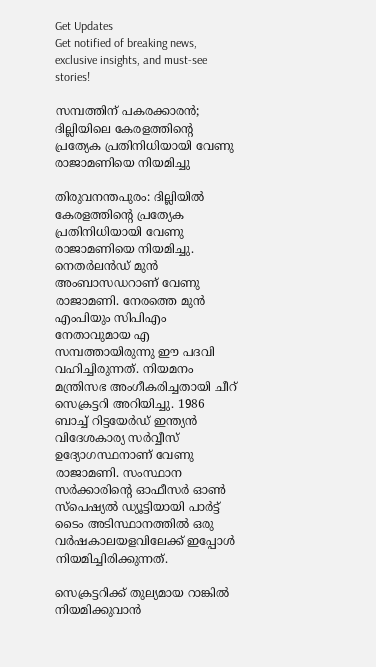Get Updates
Get notified of breaking news, exclusive insights, and must-see stories!

സമ്പത്തിന് പകരക്കാരന്‍; ദില്ലിയിലെ കേരളത്തിന്റെ പ്രത്യേക പ്രതിനിധിയായി വേണു രാജാമണിയെ നിയമിച്ചു

തിരുവനന്തപുരം: ദില്ലിയില്‍ കേരളത്തിന്റെ പ്രത്യേക പ്രതിനിധിയായി വേണു രാജാമണിയെ നിയമിച്ചു. നെതര്‍ലന്‍ഡ് മുന്‍ അംബാസഡറാണ് വേണു രാജാമണി. നേരത്തെ മുന്‍ എംപിയും സിപിഎം നേതാവുമായ എ സമ്പത്തായിരുന്നു ഈ പദവി വഹിച്ചിരുന്നത്. നിയമനം മന്ത്രിസഭ അംഗീകരിച്ചതായി ചീറ് സെക്രട്ടറി അറിയിച്ചു. 1986 ബാച്ച് റിട്ടയേര്‍ഡ് ഇന്ത്യന്‍ വിദേശകാര്യ സര്‍വ്വീസ് ഉദ്യോഗസ്ഥനാണ് വേണു രാജാമണി. സംസ്ഥാന സര്‍ക്കാരിന്റെ ഓഫീസര്‍ ഓണ്‍ സ്പെഷ്യല്‍ ഡ്യൂട്ടിയായി പാര്‍ട്ട് ടൈം അടിസ്ഥാനത്തില്‍ ഒരു വര്‍ഷകാലയളവിലേക്ക് ഇപ്പോള്‍ നിയമിച്ചിരിക്കുന്നത്.

സെക്രട്ടറിക്ക് തുല്യമായ റാങ്കില്‍ നിയമിക്കുവാന്‍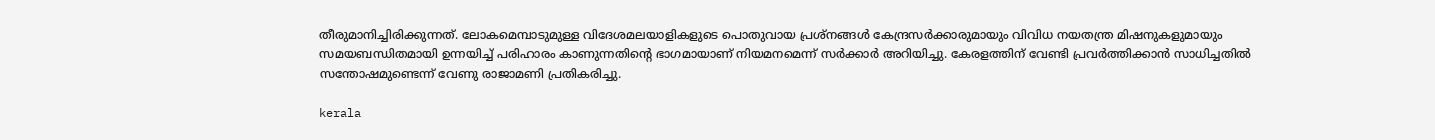തീരുമാനിച്ചിരിക്കുന്നത്. ലോകമെമ്പാടുമുള്ള വിദേശമലയാളികളുടെ പൊതുവായ പ്രശ്നങ്ങള്‍ കേന്ദ്രസര്‍ക്കാരുമായും വിവിധ നയതന്ത്ര മിഷനുകളുമായും സമയബന്ധിതമായി ഉന്നയിച്ച് പരിഹാരം കാണുന്നതിന്റെ ഭാഗമായാണ് നിയമനമെന്ന് സര്‍ക്കാര്‍ അറിയിച്ചു. കേരളത്തിന് വേണ്ടി പ്രവര്‍ത്തിക്കാന്‍ സാധിച്ചതില്‍ സന്തോഷമുണ്ടെന്ന് വേണു രാജാമണി പ്രതികരിച്ചു.

kerala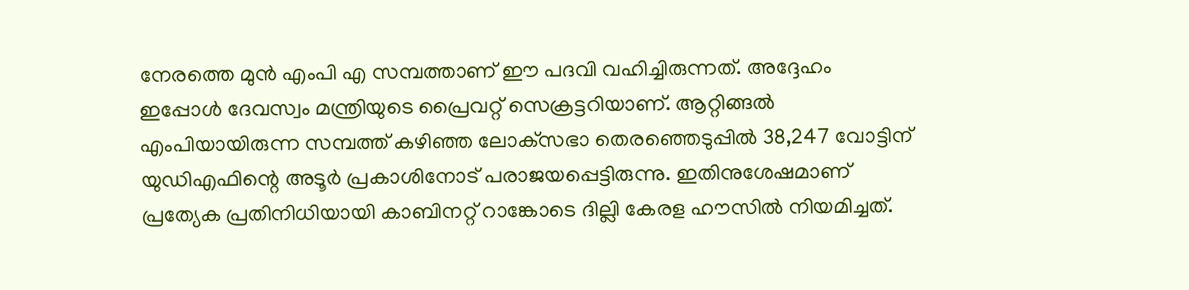നേരത്തെ മുന്‍ എംപി എ സമ്പത്താണ് ഈ പദവി വഹിച്ചിരുന്നത്. അദ്ദേഹം ഇപ്പോള്‍ ദേവസ്വം മന്ത്രിയുടെ പ്രൈവറ്റ് സെക്രട്ടറിയാണ്. ആറ്റിങ്ങല്‍ എംപിയായിരുന്ന സമ്പത്ത് കഴിഞ്ഞ ലോക്‌സഭാ തെരഞ്ഞെടുപ്പില്‍ 38,247 വോട്ടിന് യുഡിഎഫിന്റെ അടൂര്‍ പ്രകാശിനോട് പരാജയപ്പെട്ടിരുന്നു. ഇതിനുശേഷമാണ് പ്രത്യേക പ്രതിനിധിയായി കാബിനറ്റ് റാങ്കോടെ ദില്ലി കേരള ഹൗസില്‍ നിയമിച്ചത്.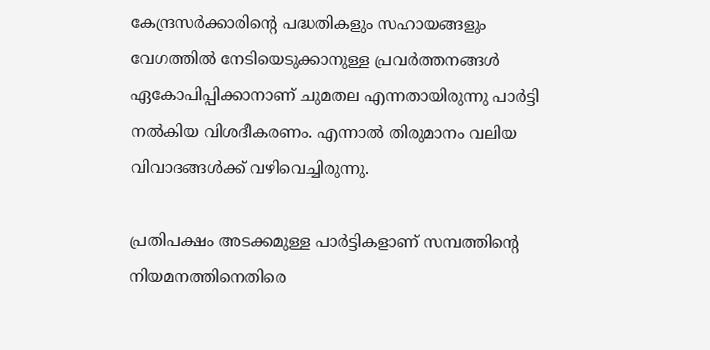കേന്ദ്രസര്‍ക്കാരിന്റെ പദ്ധതികളും സഹായങ്ങളും വേഗത്തില്‍ നേടിയെടുക്കാനുള്ള പ്രവര്‍ത്തനങ്ങള്‍ ഏകോപിപ്പിക്കാനാണ് ചുമതല എന്നതായിരുന്നു പാര്‍ട്ടി നല്‍കിയ വിശദീകരണം. എന്നാല്‍ തിരുമാനം വലിയ വിവാദങ്ങള്‍ക്ക് വഴിവെച്ചിരുന്നു.

പ്രതിപക്ഷം അടക്കമുള്ള പാര്‍ട്ടികളാണ് സമ്പത്തിന്റെ നിയമനത്തിനെതിരെ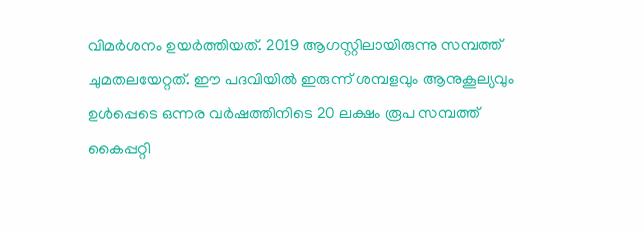വിമര്‍ശനം ഉയര്‍ത്തിയത്. 2019 ആഗസ്റ്റിലായിരുന്നു സമ്പത്ത് ചുമതലയേറ്റത്. ഈ പദവിയില്‍ ഇരുന്ന് ശമ്പളവും ആനുകൂല്യവും ഉള്‍പ്പെടെ ഒന്നര വര്‍ഷത്തിനിടെ 20 ലക്ഷം രൂപ സമ്പത്ത് കൈപ്പറ്റി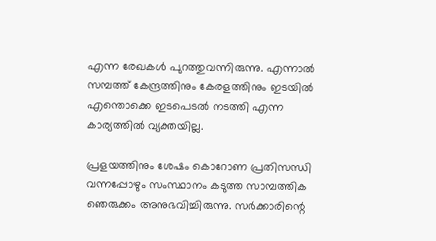എന്ന രേഖകള്‍ പുറത്തുവന്നിരുന്നു. എന്നാല്‍ സമ്പത്ത് കേന്ദ്രത്തിനും കേരളത്തിനും ഇടയില്‍ എന്തൊക്കെ ഇടപെടല്‍ നടത്തി എന്ന കാര്യത്തില്‍ വ്യക്തയില്ല.

പ്രളയത്തിനും ശേഷം കൊറോണ പ്രതിസന്ധി വന്നപ്പോഴും സംസ്ഥാനം കടുത്ത സാമ്പത്തിക ഞെരുക്കം അനുഭവിച്ചിരുന്നു. സര്‍ക്കാരിന്റെ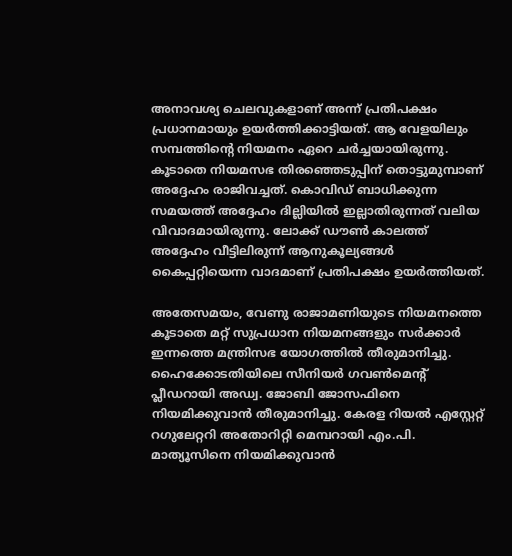അനാവശ്യ ചെലവുകളാണ് അന്ന് പ്രതിപക്ഷം പ്രധാനമായും ഉയര്‍ത്തിക്കാട്ടിയത്. ആ വേളയിലും സമ്പത്തിന്റെ നിയമനം ഏറെ ചര്‍ച്ചയായിരുന്നു. കൂടാതെ നിയമസഭ തിരഞ്ഞെടുപ്പിന് തൊട്ടുമുമ്പാണ് അദ്ദേഹം രാജിവച്ചത്. കൊവിഡ് ബാധിക്കുന്ന സമയത്ത് അദ്ദേഹം ദില്ലിയില്‍ ഇല്ലാതിരുന്നത് വലിയ വിവാദമായിരുന്നു. ലോക്ക് ഡൗണ്‍ കാലത്ത് അദ്ദേഹം വീട്ടിലിരുന്ന് ആനുകൂല്യങ്ങള്‍ കൈപ്പറ്റിയെന്ന വാദമാണ് പ്രതിപക്ഷം ഉയര്‍ത്തിയത്.

അതേസമയം, വേണു രാജാമണിയുടെ നിയമനത്തെ കൂടാതെ മറ്റ് സുപ്രധാന നിയമനങ്ങളും സര്‍ക്കാര്‍ ഇന്നത്തെ മന്ത്രിസഭ യോഗത്തില്‍ തീരുമാനിച്ചു. ഹൈക്കോടതിയിലെ സീനിയര്‍ ഗവണ്‍മെന്റ് പ്ലീഡറായി അഡ്വ. ജോബി ജോസഫിനെ നിയമിക്കുവാന്‍ തീരുമാനിച്ചു. കേരള റിയല്‍ എസ്റ്റേറ്റ് റഗുലേറ്ററി അതോറിറ്റി മെമ്പറായി എം.പി. മാത്യൂസിനെ നിയമിക്കുവാന്‍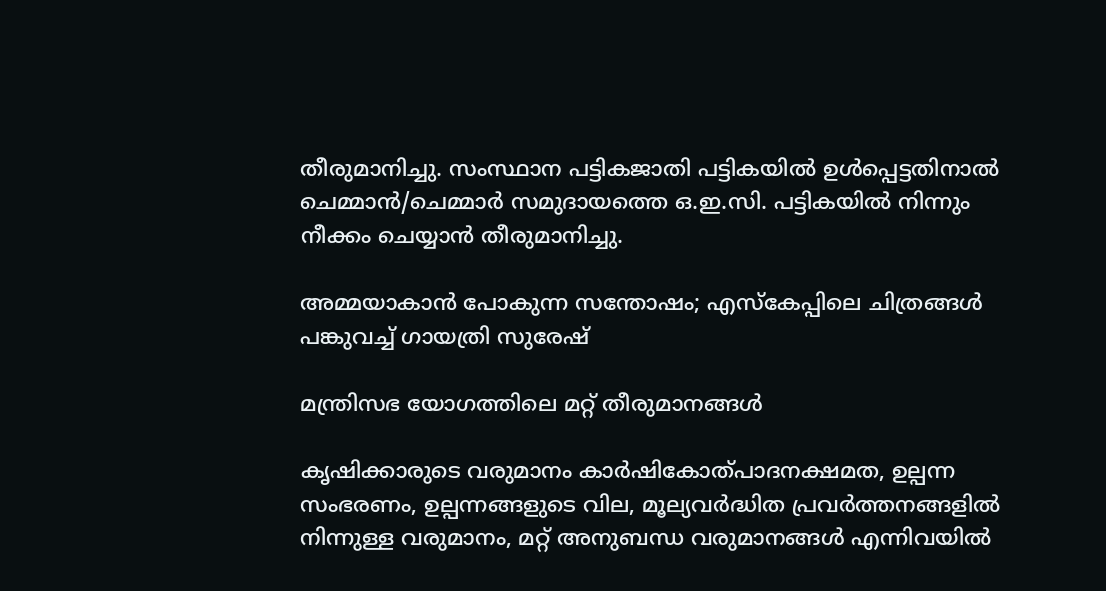തീരുമാനിച്ചു. സംസ്ഥാന പട്ടികജാതി പട്ടികയില്‍ ഉള്‍പ്പെട്ടതിനാല്‍ ചെമ്മാന്‍/ചെമ്മാര്‍ സമുദായത്തെ ഒ.ഇ.സി. പട്ടികയില്‍ നിന്നും നീക്കം ചെയ്യാന്‍ തീരുമാനിച്ചു.

അമ്മയാകാന്‍ പോകുന്ന സന്തോഷം; എസ്‌കേപ്പിലെ ചിത്രങ്ങള്‍ പങ്കുവച്ച് ഗായത്രി സുരേഷ്

മന്ത്രിസഭ യോഗത്തിലെ മറ്റ് തീരുമാനങ്ങള്‍

കൃഷിക്കാരുടെ വരുമാനം കാര്‍ഷികോത്പാദനക്ഷമത, ഉല്പന്ന സംഭരണം, ഉല്പന്നങ്ങളുടെ വില, മൂല്യവര്‍ദ്ധിത പ്രവര്‍ത്തനങ്ങളില്‍ നിന്നുള്ള വരുമാനം, മറ്റ് അനുബന്ധ വരുമാനങ്ങള്‍ എന്നിവയില്‍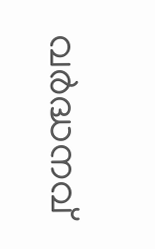വര്‍ദ്ധനവ്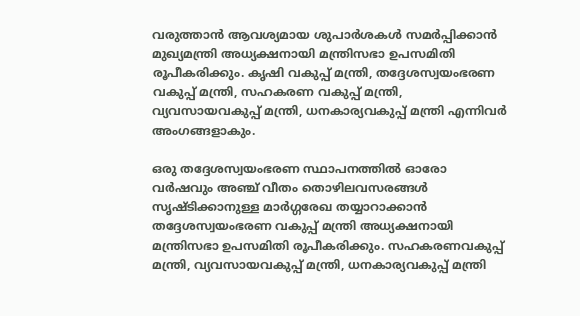വരുത്താന്‍ ആവശ്യമായ ശുപാര്‍ശകള്‍ സമര്‍പ്പിക്കാന്‍ മുഖ്യമന്ത്രി അധ്യക്ഷനായി മന്ത്രിസഭാ ഉപസമിതി രൂപീകരിക്കും. കൃഷി വകുപ്പ് മന്ത്രി, തദ്ദേശസ്വയംഭരണ വകുപ്പ് മന്ത്രി, സഹകരണ വകുപ്പ് മന്ത്രി, വ്യവസായവകുപ്പ് മന്ത്രി, ധനകാര്യവകുപ്പ് മന്ത്രി എന്നിവര്‍ അംഗങ്ങളാകും.

ഒരു തദ്ദേശസ്വയംഭരണ സ്ഥാപനത്തില്‍ ഓരോ വര്‍ഷവും അഞ്ച് വീതം തൊഴിലവസരങ്ങള്‍ സൃഷ്ടിക്കാനുള്ള മാര്‍ഗ്ഗരേഖ തയ്യാറാക്കാന്‍ തദ്ദേശസ്വയംഭരണ വകുപ്പ് മന്ത്രി അധ്യക്ഷനായി മന്ത്രിസഭാ ഉപസമിതി രൂപീകരിക്കും. സഹകരണവകുപ്പ് മന്ത്രി, വ്യവസായവകുപ്പ് മന്ത്രി, ധനകാര്യവകുപ്പ് മന്ത്രി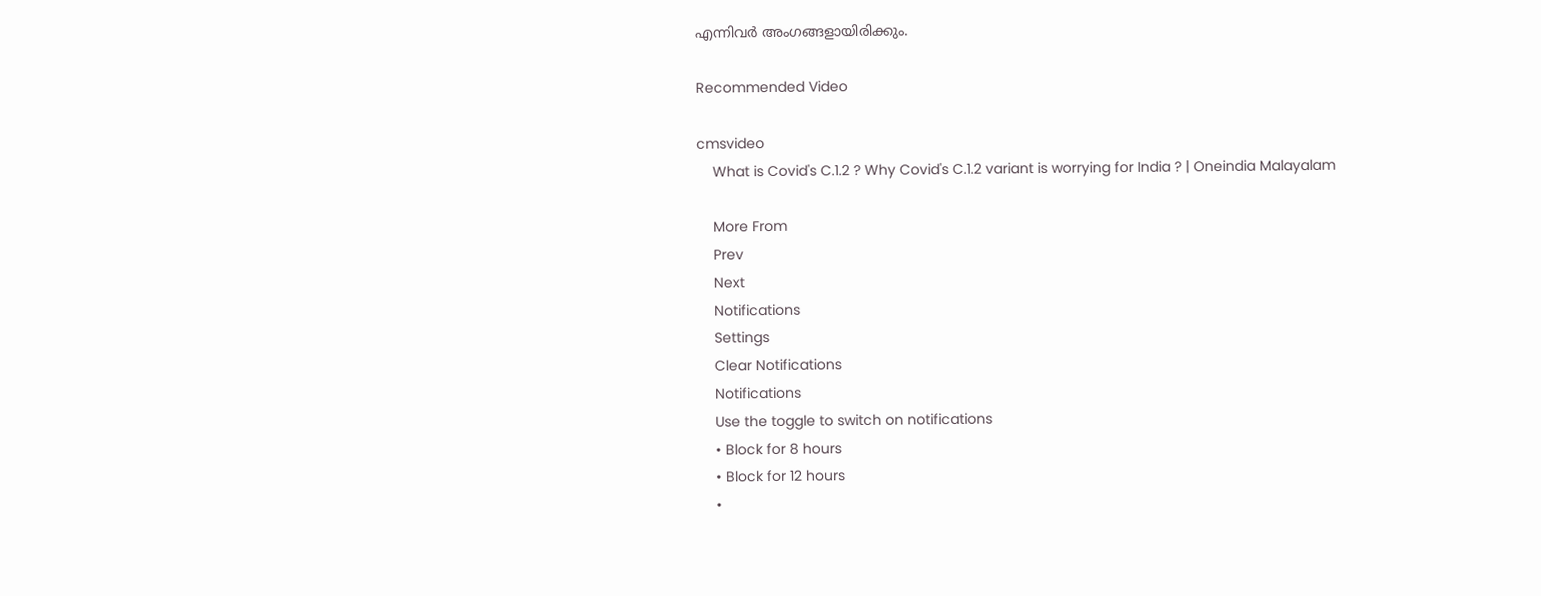എന്നിവര്‍ അംഗങ്ങളായിരിക്കും.

Recommended Video

cmsvideo
    What is Covid's C.1.2 ? Why Covid's C.1.2 variant is worrying for India ? | Oneindia Malayalam

    More From
    Prev
    Next
    Notifications
    Settings
    Clear Notifications
    Notifications
    Use the toggle to switch on notifications
    • Block for 8 hours
    • Block for 12 hours
    •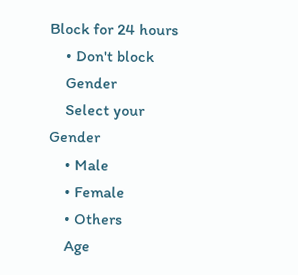Block for 24 hours
    • Don't block
    Gender
    Select your Gender
    • Male
    • Female
    • Others
    Age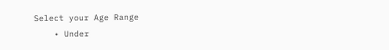Select your Age Range
    • Under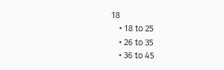18
    • 18 to 25
    • 26 to 35
    • 36 to 45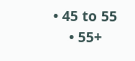• 45 to 55
    • 55+